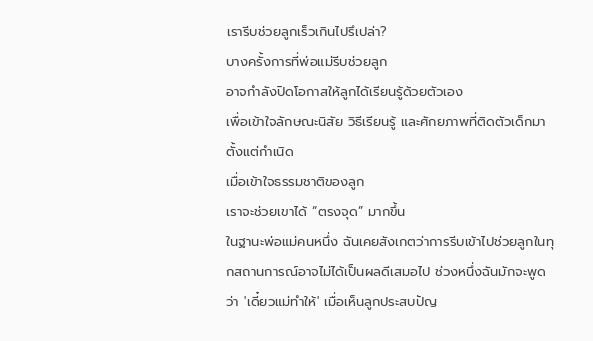เรารีบช่วยลูกเร็วเกินไปรึเปล่า?
บางครั้งการที่พ่อแม่รีบช่วยลูก
อาจกำลังปิดโอกาสให้ลูกได้เรียนรู้ด้วยตัวเอง
เพื่อเข้าใจลักษณะนิสัย วิธีเรียนรู้ และศักยภาพที่ติดตัวเด็กมาตั้งแต่กำเนิด
เมื่อเข้าใจธรรมชาติของลูก
เราจะช่วยเขาได้ “ตรงจุด” มากขึ้น
ในฐานะพ่อแม่คนหนึ่ง ฉันเคยสังเกตว่าการรีบเข้าไปช่วยลูกในทุกสถานการณ์อาจไม่ได้เป็นผลดีเสมอไป ช่วงหนึ่งฉันมักจะพูดว่า 'เดี๋ยวแม่ทำให้' เมื่อเห็นลูกประสบปัญ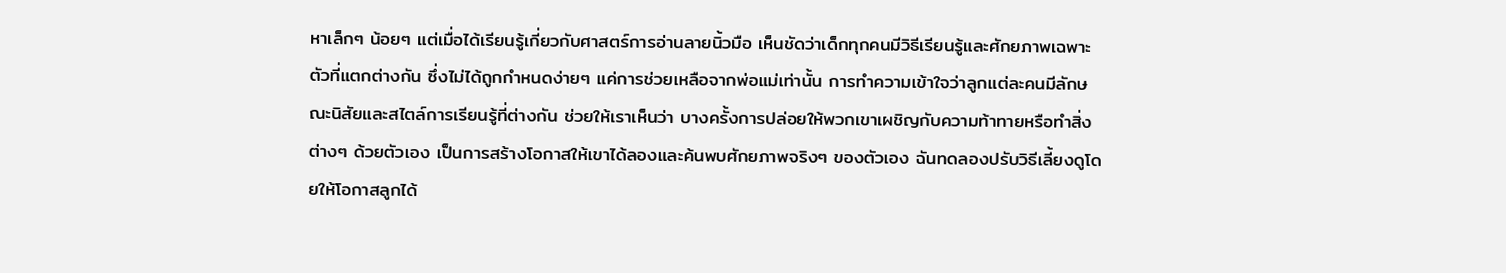หาเล็กๆ น้อยๆ แต่เมื่อได้เรียนรู้เกี่ยวกับศาสตร์การอ่านลายนิ้วมือ เห็นชัดว่าเด็กทุกคนมีวิธีเรียนรู้และศักยภาพเฉพาะตัวที่แตกต่างกัน ซึ่งไม่ได้ถูกกำหนดง่ายๆ แค่การช่วยเหลือจากพ่อแม่เท่านั้น การทำความเข้าใจว่าลูกแต่ละคนมีลักษณะนิสัยและสไตล์การเรียนรู้ที่ต่างกัน ช่วยให้เราเห็นว่า บางครั้งการปล่อยให้พวกเขาเผชิญกับความท้าทายหรือทำสิ่งต่างๆ ด้วยตัวเอง เป็นการสร้างโอกาสให้เขาได้ลองและค้นพบศักยภาพจริงๆ ของตัวเอง ฉันทดลองปรับวิธีเลี้ยงดูโดยให้โอกาสลูกได้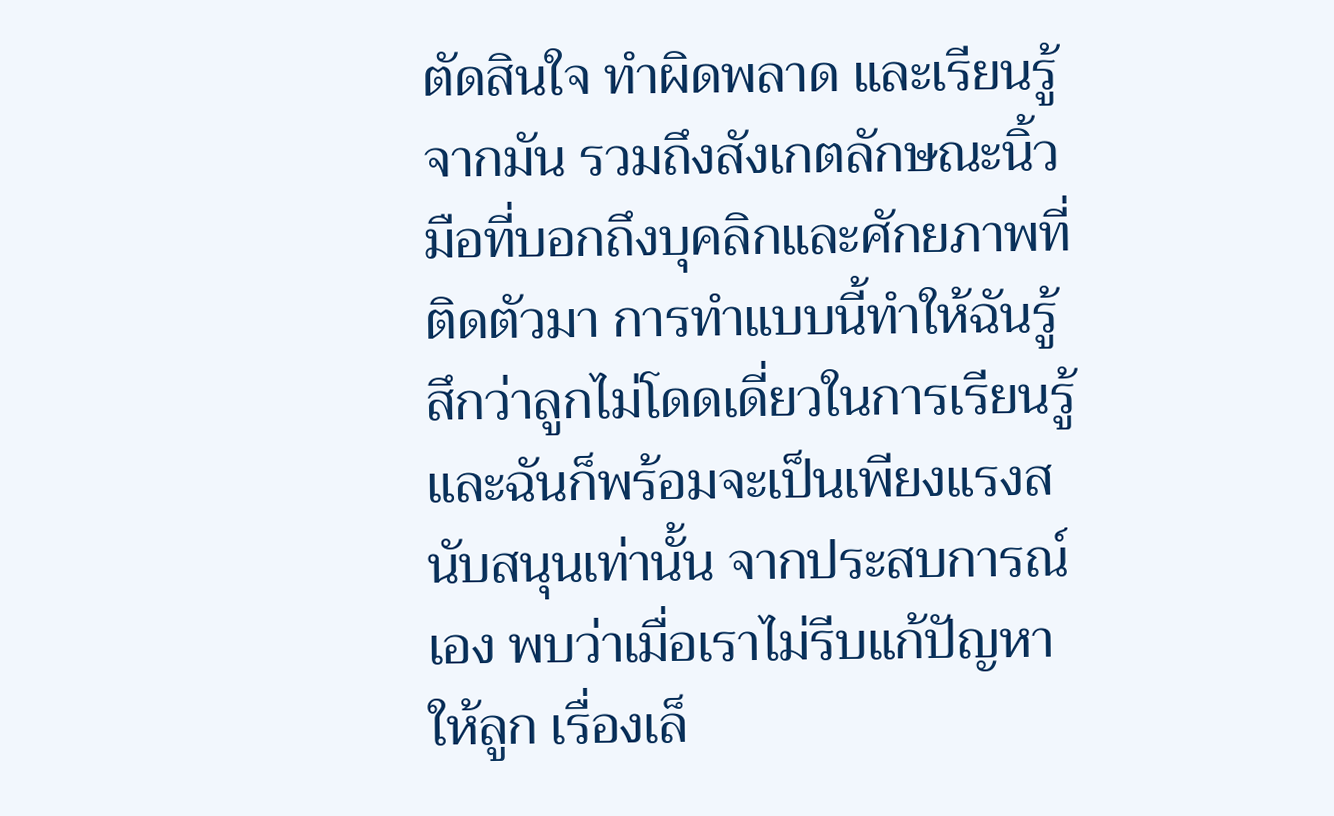ตัดสินใจ ทำผิดพลาด และเรียนรู้จากมัน รวมถึงสังเกตลักษณะนิ้วมือที่บอกถึงบุคลิกและศักยภาพที่ติดตัวมา การทำแบบนี้ทำให้ฉันรู้สึกว่าลูกไม่โดดเดี่ยวในการเรียนรู้ และฉันก็พร้อมจะเป็นเพียงแรงสนับสนุนเท่านั้น จากประสบการณ์เอง พบว่าเมื่อเราไม่รีบแก้ปัญหาให้ลูก เรื่องเล็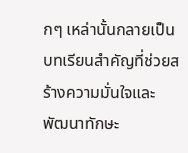กๆ เหล่านั้นกลายเป็นบทเรียนสำคัญที่ช่วยสร้างความมั่นใจและพัฒนาทักษะ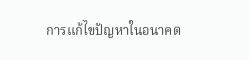การแก้ไขปัญหาในอนาคต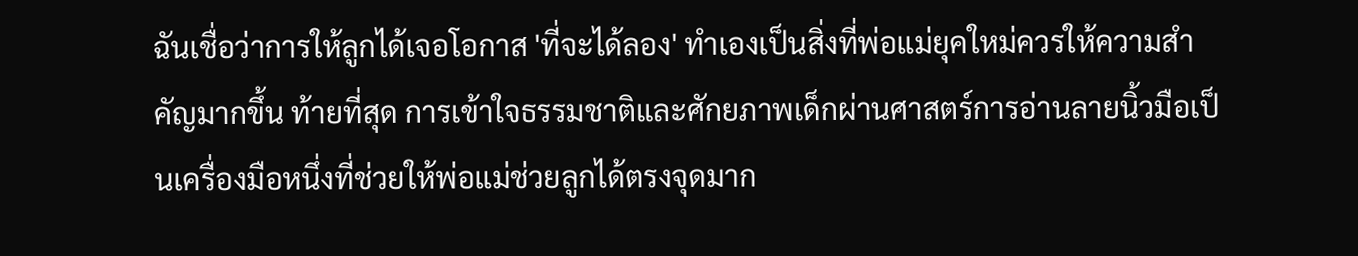ฉันเชื่อว่าการให้ลูกได้เจอโอกาส 'ที่จะได้ลอง' ทำเองเป็นสิ่งที่พ่อแม่ยุคใหม่ควรให้ความสำคัญมากขึ้น ท้ายที่สุด การเข้าใจธรรมชาติและศักยภาพเด็กผ่านศาสตร์การอ่านลายนิ้วมือเป็นเครื่องมือหนึ่งที่ช่วยให้พ่อแม่ช่วยลูกได้ตรงจุดมาก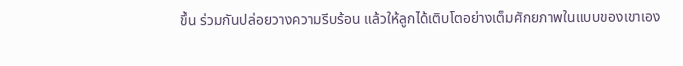ขึ้น ร่วมกันปล่อยวางความรีบร้อน แล้วให้ลูกได้เติบโตอย่างเต็มศักยภาพในแบบของเขาเอง